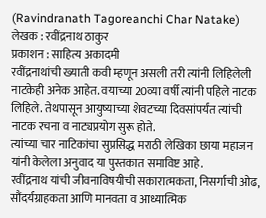(Ravindranath Tagoreanchi Char Natake)
लेखक : रवींद्रनाथ ठाकुर
प्रकाशन : साहित्य अकादमी
रवींद्रनाथांची ख्याती कवी म्हणून असली तरी त्यांनी लिहिलेली नाटकेही अनेक आहेत. वयाच्या 20व्या वर्षी त्यांनी पहिले नाटक लिहिले. तेथपासून आयुष्याच्या शेवटच्या दिवसांपर्यंत त्यांची नाटक रचना व नाट्यप्रयोग सुरू होते.
त्यांच्या चार नाटिकांचा सुप्रसिद्ध मराठी लेखिका छाया महाजन यांनी केलेला अनुवाद या पुस्तकात समाविष्ट आहे.
रवींद्रनाथ यांची जीवनाविषयीची सकारात्मकता, निसर्गाची ओढ, सौंदर्यग्राहकता आणि मानवता व आध्यात्मिक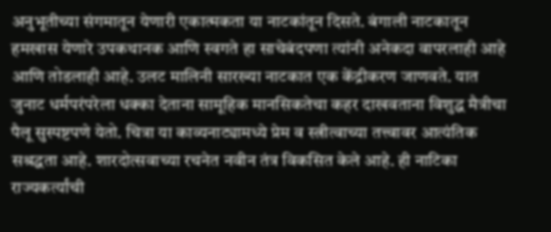अनुभूतीच्या संगमातून येणारी एकात्मकता या नाटकांतून दिसते. बंगाली नाटकातून हमखास येणारे उपकथानक आणि स्वगते हा साचेबंदपणा त्यांनी अनेकदा वापरलाही आहे आणि तोडलाही आहे. उलट मालिनी सारख्या नाटकात एक केंद्रीकरण जाणवते. यात जुनाट धर्मपरंपरेला धक्का देताना सामूहिक मानसिकतेचा कहर दाखवताना विशुद्ध मैत्रीचा पैलू सुस्पष्टपणे येतो. चित्रा या काव्यनाट्यामध्ये प्रेम व स्त्रीत्वाच्या तत्त्वावर आत्यंतिक सश्रद्धता आहे. शारदोत्सवाच्या रचनेत नवीन तंत्र विकसित केले आहे. ही नाटिका राज्यकर्त्यांची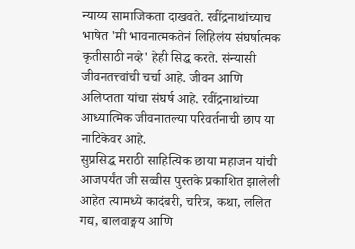न्याय्य सामाजिकता दाखवते. रवींद्रनाथांच्याच भाषेत 'मी भावनात्मकतेनं लिहिलंय संघर्षात्मक कृतीसाठी नव्हे' हेही सिद्ध करते. संन्यासी जीवनतत्त्वांची चर्चा आहे. जीवन आणि अलिप्तता यांचा संघर्ष आहे. रवींद्रनाथांच्या आध्यात्मिक जीवनातल्या परिवर्तनाची छाप या नाटिकेवर आहे.
सुप्रसिद्ध मराठी साहित्यिक छाया महाजन यांची आजपर्यंत जी सव्वीस पुस्तके प्रकाशित झालेली आहेत त्यामध्ये कादंबरी, चरित्र, कथा, ललित गद्य, बालवाङ्मय आणि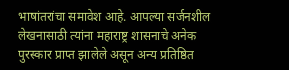भाषांतरांचा समावेश आहे. आपल्या सर्जनशील लेखनासाठी त्यांना महाराष्ट्र शासनाचे अनेक पुरस्कार प्राप्त झालेले असून अन्य प्रतिष्ठित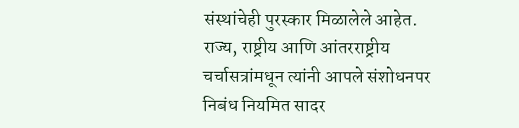संस्थांचेही पुरस्कार मिळालेले आहेत. राज्य, राष्ट्रीय आणि आंतरराष्ट्रीय चर्चासत्रांमधून त्यांनी आपले संशोधनपर निबंध नियमित सादर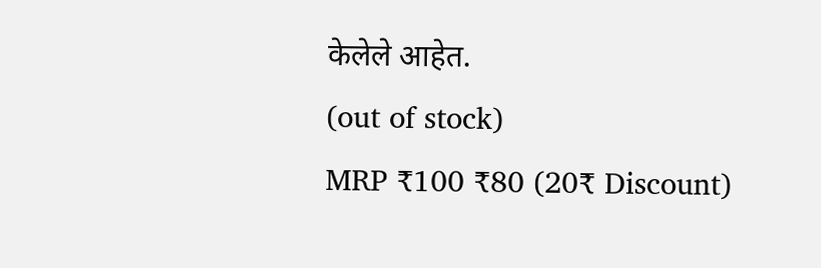केलेले आहेत.
(out of stock)
MRP ₹100 ₹80 (20₹ Discount)